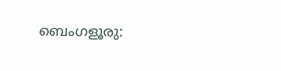ബെംഗളൂരു: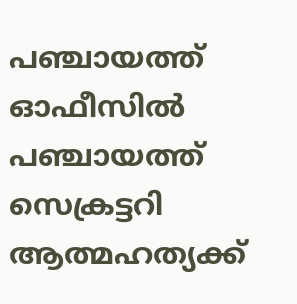പഞ്ചായത്ത് ഓഫീസിൽ പഞ്ചായത്ത് സെക്രട്ടറി ആത്മഹത്യക്ക്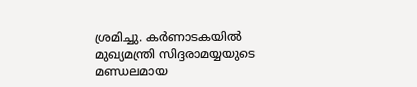ശ്രമിച്ചു. കർണാടകയിൽ മുഖ്യമന്ത്രി സിദ്ദരാമയ്യയുടെ മണ്ഡലമായ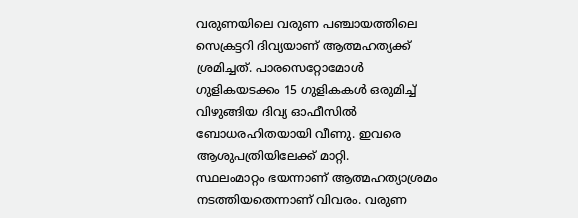വരുണയിലെ വരുണ പഞ്ചായത്തിലെ സെക്രട്ടറി ദിവ്യയാണ് ആത്മഹത്യക്ക് ശ്രമിച്ചത്. പാരസെറ്റോമോൾ ഗുളികയടക്കം 15 ഗുളികകൾ ഒരുമിച്ച് വിഴുങ്ങിയ ദിവ്യ ഓഫീസിൽ ബോധരഹിതയായി വീണു. ഇവരെ ആശുപത്രിയിലേക്ക് മാറ്റി.
സ്ഥലംമാറ്റം ഭയന്നാണ് ആത്മഹത്യാശ്രമം നടത്തിയതെന്നാണ് വിവരം. വരുണ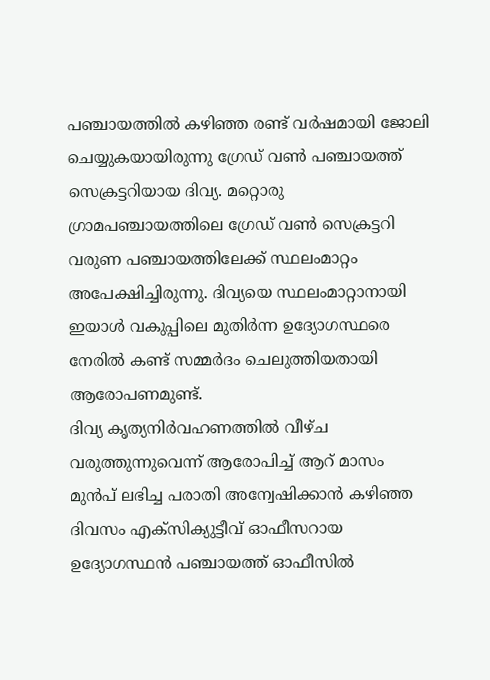പഞ്ചായത്തിൽ കഴിഞ്ഞ രണ്ട് വർഷമായി ജോലി ചെയ്യുകയായിരുന്നു ഗ്രേഡ് വൺ പഞ്ചായത്ത് സെക്രട്ടറിയായ ദിവ്യ. മറ്റൊരു ഗ്രാമപഞ്ചായത്തിലെ ഗ്രേഡ് വൺ സെക്രട്ടറി വരുണ പഞ്ചായത്തിലേക്ക് സ്ഥലംമാറ്റം അപേക്ഷിച്ചിരുന്നു. ദിവ്യയെ സ്ഥലംമാറ്റാനായി ഇയാൾ വകുപ്പിലെ മുതിർന്ന ഉദ്യോഗസ്ഥരെ നേരിൽ കണ്ട് സമ്മർദം ചെലുത്തിയതായി ആരോപണമുണ്ട്.
ദിവ്യ കൃത്യനിർവഹണത്തിൽ വീഴ്ച വരുത്തുന്നുവെന്ന് ആരോപിച്ച് ആറ് മാസം മുൻപ് ലഭിച്ച പരാതി അന്വേഷിക്കാൻ കഴിഞ്ഞ ദിവസം എക്സിക്യുട്ടീവ് ഓഫീസറായ ഉദ്യോഗസ്ഥൻ പഞ്ചായത്ത് ഓഫീസിൽ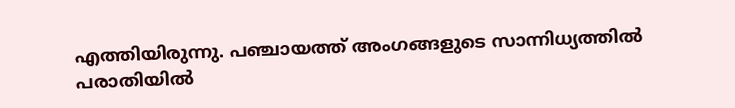എത്തിയിരുന്നു. പഞ്ചായത്ത് അംഗങ്ങളുടെ സാന്നിധ്യത്തിൽ പരാതിയിൽ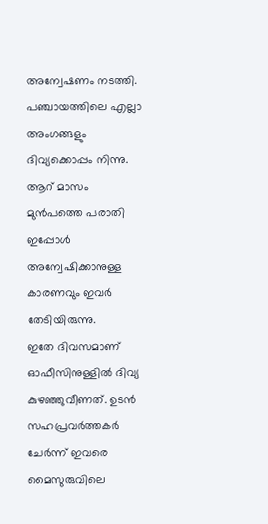അന്വേഷണം നടത്തി. പഞ്ചായത്തിലെ എല്ലാ അംഗങ്ങളും ദിവ്യക്കൊപ്പം നിന്നു. ആറ് മാസം മുൻപത്തെ പരാതി ഇപ്പോൾ അന്വേഷിക്കാനുള്ള കാരണവും ഇവർ തേടിയിരുന്നു.
ഇതേ ദിവസമാണ് ഓഫീസിനുള്ളിൽ ദിവ്യ കുഴഞ്ഞുവീണത്. ഉടൻ സഹപ്രവർത്തകർ ചേർന്ന് ഇവരെ മൈസുരുവിലെ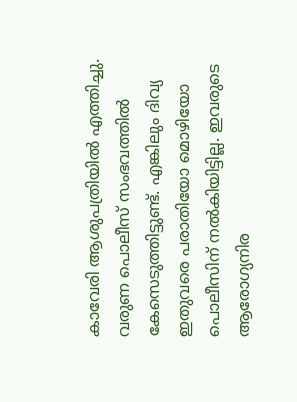കാവേരി ആശുപത്രിയിൽ എത്തിച്ചു. വരുണ പൊലീസ് സംഭവത്തിൽ കേസെടുത്തിട്ടുണ്ട്. എങ്കിലും ദിവ്യ ഇതുവരെ പരാതിയോ മൊഴിയോ പൊലീസിന് നൽകിയിട്ടില്ല. ഇവരുടെ ആരോഗ്യനിര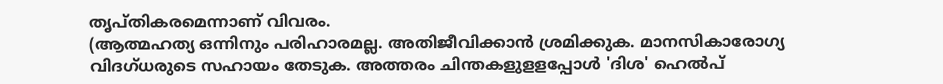തൃപ്തികരമെന്നാണ് വിവരം.
(ആത്മഹത്യ ഒന്നിനും പരിഹാരമല്ല. അതിജീവിക്കാൻ ശ്രമിക്കുക. മാനസികാരോഗ്യ വിദഗ്ധരുടെ സഹായം തേടുക. അത്തരം ചിന്തകളുളളപ്പോൾ 'ദിശ' ഹെൽപ്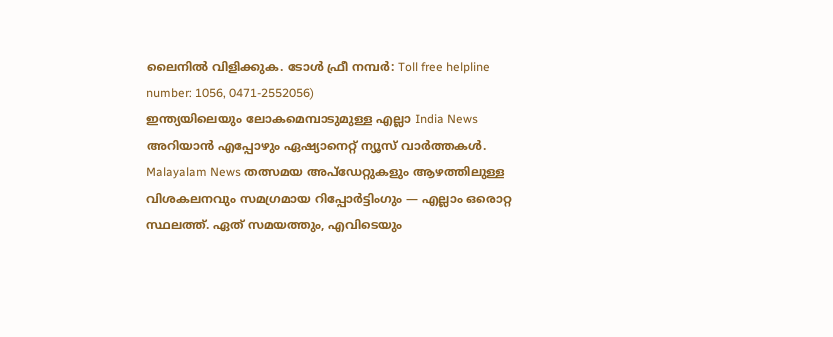ലൈനിൽ വിളിക്കുക. ടോൾ ഫ്രീ നമ്പർ: Toll free helpline number: 1056, 0471-2552056)
ഇന്ത്യയിലെയും ലോകമെമ്പാടുമുള്ള എല്ലാ India News അറിയാൻ എപ്പോഴും ഏഷ്യാനെറ്റ് ന്യൂസ് വാർത്തകൾ. Malayalam News തത്സമയ അപ്ഡേറ്റുകളും ആഴത്തിലുള്ള വിശകലനവും സമഗ്രമായ റിപ്പോർട്ടിംഗും — എല്ലാം ഒരൊറ്റ സ്ഥലത്ത്. ഏത് സമയത്തും, എവിടെയും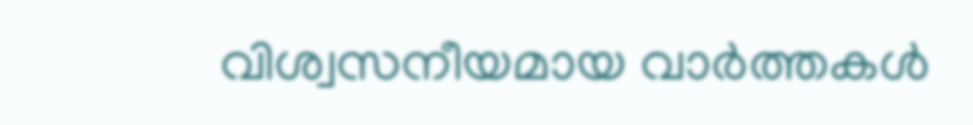വിശ്വസനീയമായ വാർത്തകൾ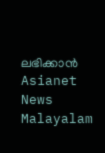ലഭിക്കാൻ Asianet News Malayalam